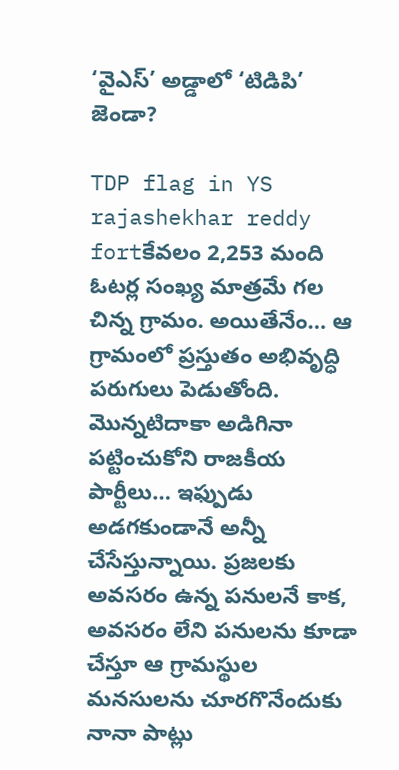‘వైఎస్’ అడ్డాలో ‘టిడిపి’ జెండా?

TDP flag in YS rajashekhar reddy fortకేవలం 2,253 మంది ఓటర్ల సంఖ్య మాత్రమే గల చిన్న గ్రామం. అయితేనేం… ఆ గ్రామంలో ప్రస్తుతం అభివృద్ధి పరుగులు పెడుతోంది. మొన్నటిదాకా అడిగినా పట్టించుకోని రాజకీయ పార్టీలు… ఇఫ్పుడు అడగకుండానే అన్నీ చేసేస్తున్నాయి. ప్రజలకు అవసరం ఉన్న పనులనే కాక, అవసరం లేని పనులను కూడా చేస్తూ ఆ గ్రామస్థుల మనసులను చూరగొనేందుకు నానా పాట్లు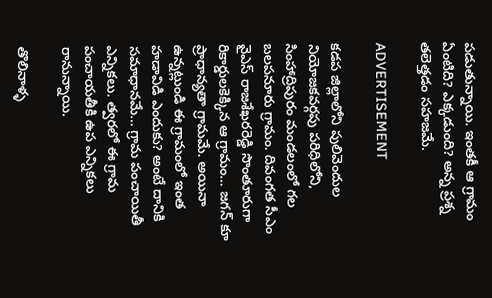పడుతున్నాయి. ఇంతకీ ఆ గ్రామం ఏంటిది? ఎక్కడుంది? అన్న ప్రశ్న తలెత్తడం సహజమే.

ADVERTISEMENT

కడప జిల్లాలోని పులివెందుల నియోజకవర్గపు పరిధిలోని, సింహాద్రిపురం మండలంలో గల బలపనూరు గ్రామం. దివంగత సీఎం వైఎస్ రాజశేఖరరెడ్డి సొంతూరుగా రికార్డులకెక్కిన ఆ గ్రామం… జగన్ కూ ప్రాధాన్యతా గ్రామమే. అయినా ఉన్నట్లుండి ఈ గ్రామంలో ఇంత హడావిడి ఎందుకు? అంటే దానికి సమాధానమే… గ్రామ పంచాయితీ ఎన్నికలు. త్వరలో ఈ గ్రామ పంచాయతీకి ఉప ఎన్నికలు రానున్నాయి.

తొలినాళ్ళ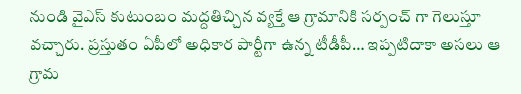నుండి వైఎస్ కుటుంబం మద్దతిచ్చిన వ్యక్తే ఆ గ్రామానికి సర్పంచ్ గా గెలుస్తూ వచ్చారు. ప్రస్తుతం ఏపీలో అధికార పార్టీగా ఉన్న టీడీపీ… ఇప్పటిదాకా అసలు ఆ గ్రామ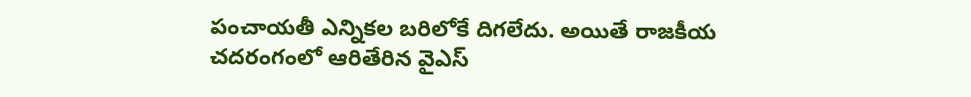పంచాయతీ ఎన్నికల బరిలోకే దిగలేదు. అయితే రాజకీయ చదరంగంలో ఆరితేరిన వైఎస్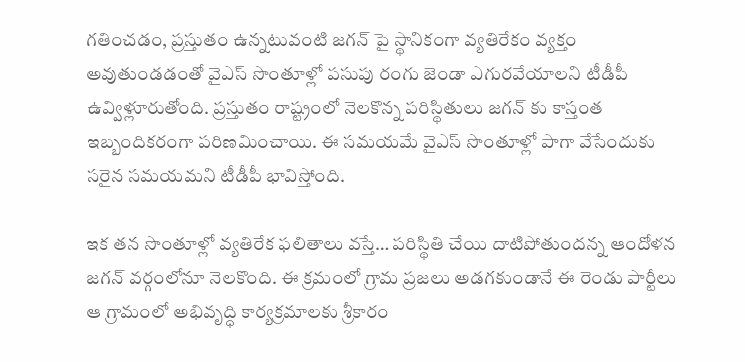గతించడం, ప్రస్తుతం ఉన్నటువంటి జగన్ పై స్థానికంగా వ్యతిరేకం వ్యక్తం అవుతుండడంతో వైఎస్ సొంతూళ్లో పసుపు రంగు జెండా ఎగురవేయాలని టీడీపీ ఉవ్విళ్లూరుతోంది. ప్రస్తుతం రాష్ట్రంలో నెలకొన్న పరిస్థితులు జగన్ కు కాస్తంత ఇబ్బందికరంగా పరిణమించాయి. ఈ సమయమే వైఎస్ సొంతూళ్లో పాగా వేసేందుకు సరైన సమయమని టీడీపీ భావిస్తోంది.

ఇక తన సొంతూళ్లో వ్యతిరేక ఫలితాలు వస్తే… పరిస్థితి చేయి దాటిపోతుందన్న ఆందోళన జగన్ వర్గంలోనూ నెలకొంది. ఈ క్రమంలో గ్రామ ప్రజలు అడగకుండానే ఈ రెండు పార్టీలు ఆ గ్రామంలో అభివృద్ధి కార్యక్రమాలకు శ్రీకారం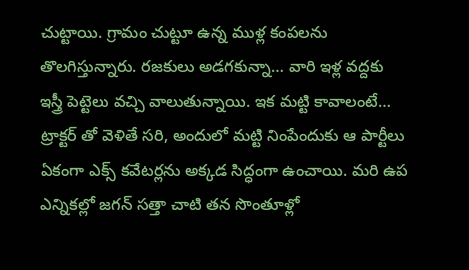చుట్టాయి. గ్రామం చుట్టూ ఉన్న ముళ్ల కంపలను తొలగిస్తున్నారు. రజకులు అడగకున్నా… వారి ఇళ్ల వద్దకు ఇస్త్రీ పెట్టెలు వచ్చి వాలుతున్నాయి. ఇక మట్టి కావాలంటే… ట్రాక్టర్ తో వెళితే సరి, అందులో మట్టి నింపేందుకు ఆ పార్టీలు ఏకంగా ఎక్స్ కవేటర్లను అక్కడ సిద్ధంగా ఉంచాయి. మరి ఉప ఎన్నికల్లో జగన్ సత్తా చాటి తన సొంతూళ్లో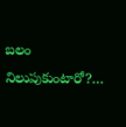బలం నిలుపుకుంటారో?…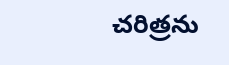చరిత్రను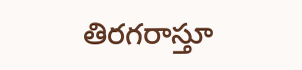తిరగరాస్తూ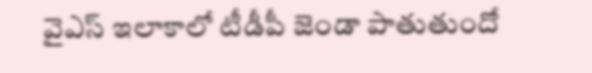వైఎస్ ఇలాకాలో టీడీపీ జెండా పాతుతుందో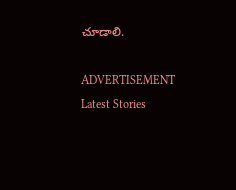చూడాలి.

ADVERTISEMENT
Latest Stories